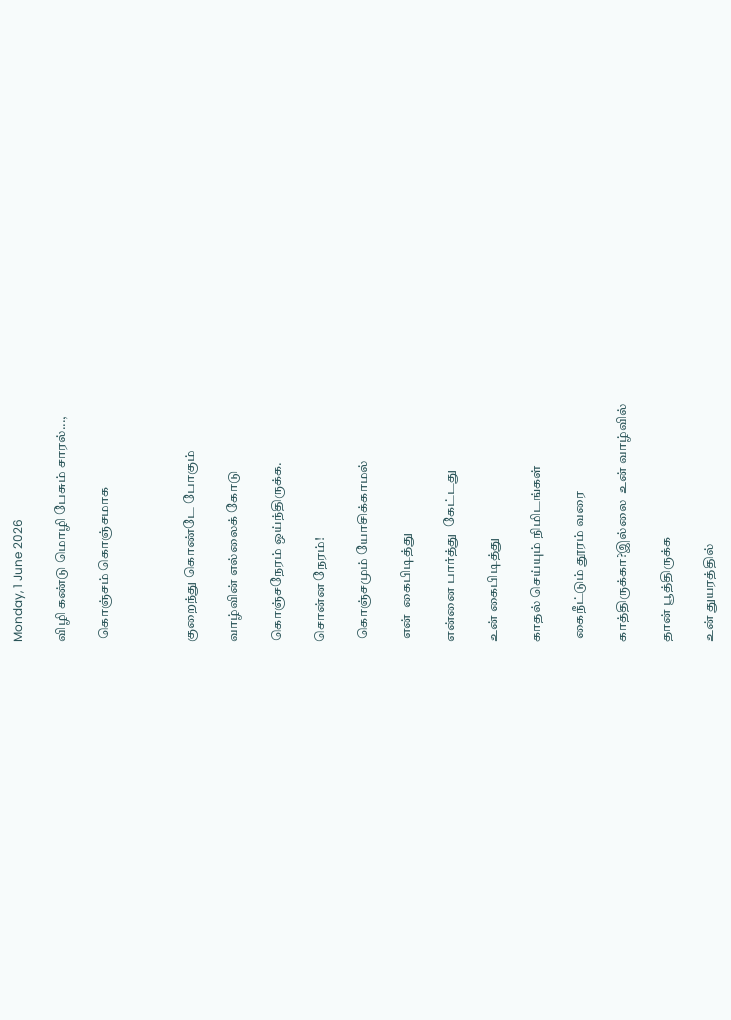Monday, 1 June 2026

விழி கண்டு மொழி பேசும் சாரல்...,

 கொஞ்சம் கொஞ்சமாக



குறைந்து கொண்டே போகும்

வாழ்வின் எல்லைக் கோடு

கொஞ்சநேரம் ஒய்ந்திருக்க.

சொன்ன நேரம்!

 கொஞ்சமும் யோசிக்காமல்

 என்  கைபிடித்து

என்னை பார்த்து  கேட்டது

உன் கைபிடித்து

காதல் செய்யும் நிமிடங்கள்

 கைநீட்டும் தூரம் வரை

காத்திருக்கா?இல்லை  உன் வாழ்வில்

தான் பூத்திருக்க

உன் துயரத்தில்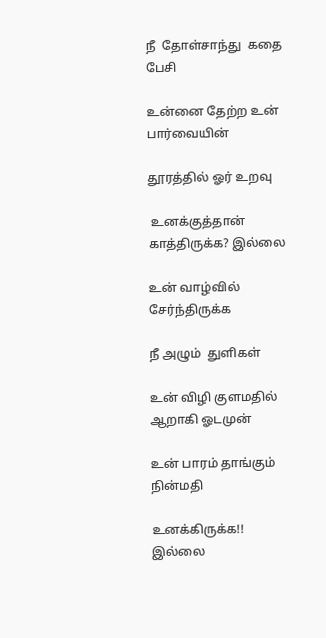நீ  தோள்சாந்து  கதை பேசி

உன்னை தேற்ற உன் பார்வையின்

தூரத்தில் ஓர் உறவு

 உனக்குத்தான்  காத்திருக்க? இல்லை

உன் வாழ்வில் சேர்ந்திருக்க

நீ அழும்  துளிகள்

உன் விழி குளமதில் ஆறாகி ஓடமுன்

உன் பாரம் தாங்கும் நின்மதி

உனக்கிருக்க!!  இல்லை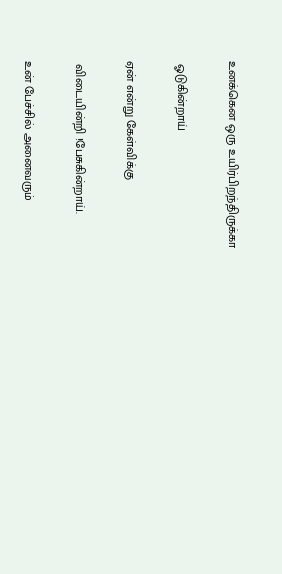உனக்கென ஒரு உயிர்பிறந்திருக்கா

 ஓடுகின்றாய்

ஏன் என்று கேள்விக்கு

 விடையின்றி !பேசுகின்றாய்.

உன் பேச்சில் அனைவரும்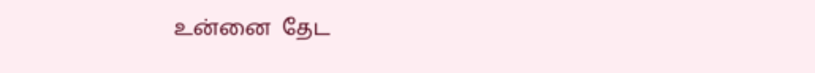உன்னை  தேட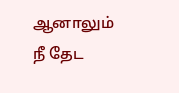ஆனாலும் நீ தேட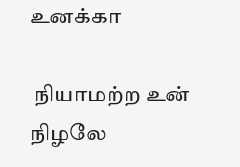உனக்கா

 நியாமற்ற உன் நிழலே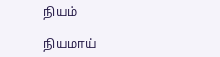நியம்

நியமாய்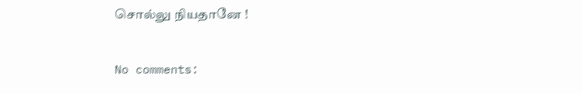சொல்லு நியதானே !

No comments: